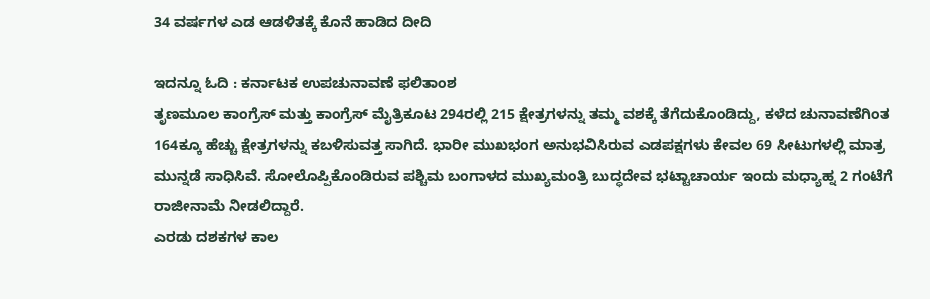34 ವರ್ಷಗಳ ಎಡ ಆಡಳಿತಕ್ಕೆ ಕೊನೆ ಹಾಡಿದ ದೀದಿ

ಇದನ್ನೂ ಓದಿ : ಕರ್ನಾಟಕ ಉಪಚುನಾವಣೆ ಫಲಿತಾಂಶ
ತೃಣಮೂಲ ಕಾಂಗ್ರೆಸ್ ಮತ್ತು ಕಾಂಗ್ರೆಸ್ ಮೈತ್ರಿಕೂಟ 294ರಲ್ಲಿ 215 ಕ್ಷೇತ್ರಗಳನ್ನು ತಮ್ಮ ವಶಕ್ಕೆ ತೆಗೆದುಕೊಂಡಿದ್ದು, ಕಳೆದ ಚುನಾವಣೆಗಿಂತ 164ಕ್ಕೂ ಹೆಚ್ಚು ಕ್ಷೇತ್ರಗಳನ್ನು ಕಬಳಿಸುವತ್ತ ಸಾಗಿದೆ. ಭಾರೀ ಮುಖಭಂಗ ಅನುಭವಿಸಿರುವ ಎಡಪಕ್ಷಗಳು ಕೇವಲ 69 ಸೀಟುಗಳಲ್ಲಿ ಮಾತ್ರ ಮುನ್ನಡೆ ಸಾಧಿಸಿವೆ. ಸೋಲೊಪ್ಪಿಕೊಂಡಿರುವ ಪಶ್ಚಿಮ ಬಂಗಾಳದ ಮುಖ್ಯಮಂತ್ರಿ ಬುದ್ಧದೇವ ಭಟ್ಟಾಚಾರ್ಯ ಇಂದು ಮಧ್ಯಾಹ್ನ 2 ಗಂಟೆಗೆ ರಾಜೀನಾಮೆ ನೀಡಲಿದ್ದಾರೆ.
ಎರಡು ದಶಕಗಳ ಕಾಲ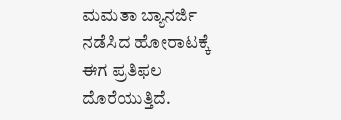ಮಮತಾ ಬ್ಯಾನರ್ಜಿ ನಡೆಸಿದ ಹೋರಾಟಕ್ಕೆ ಈಗ ಪ್ರತಿಫಲ ದೊರೆಯುತ್ತಿದೆ.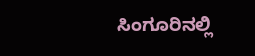ಸಿಂಗೂರಿನಲ್ಲಿ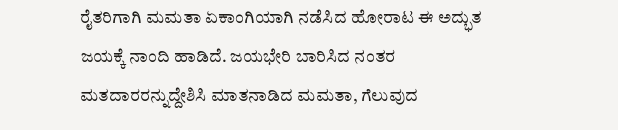ರೈತರಿಗಾಗಿ ಮಮತಾ ಏಕಾಂಗಿಯಾಗಿ ನಡೆಸಿದ ಹೋರಾಟ ಈ ಅದ್ಭುತ ಜಯಕ್ಕೆ ನಾಂದಿ ಹಾಡಿದೆ. ಜಯಭೇರಿ ಬಾರಿಸಿದ ನಂತರ ಮತದಾರರನ್ನುದ್ದೇಶಿಸಿ ಮಾತನಾಡಿದ ಮಮತಾ, ಗೆಲುವುದ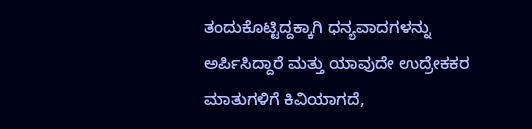ತಂದುಕೊಟ್ಟಿದ್ದಕ್ಕಾಗಿ ಧನ್ಯವಾದಗಳನ್ನು ಅರ್ಪಿಸಿದ್ದಾರೆ ಮತ್ತು ಯಾವುದೇ ಉದ್ರೇಕಕರ ಮಾತುಗಳಿಗೆ ಕಿವಿಯಾಗದೆ,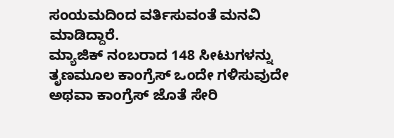ಸಂಯಮದಿಂದ ವರ್ತಿಸುವಂತೆ ಮನವಿ ಮಾಡಿದ್ದಾರೆ.
ಮ್ಯಾಜಿಕ್ ನಂಬರಾದ 148 ಸೀಟುಗಳನ್ನು ತೃಣಮೂಲ ಕಾಂಗ್ರೆಸ್ ಒಂದೇ ಗಳಿಸುವುದೇ ಅಥವಾ ಕಾಂಗ್ರೆಸ್ ಜೊತೆ ಸೇರಿ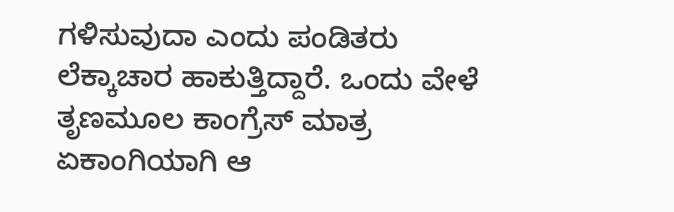ಗಳಿಸುವುದಾ ಎಂದು ಪಂಡಿತರು ಲೆಕ್ಕಾಚಾರ ಹಾಕುತ್ತಿದ್ದಾರೆ. ಒಂದು ವೇಳೆ ತೃಣಮೂಲ ಕಾಂಗ್ರೆಸ್ ಮಾತ್ರ ಏಕಾಂಗಿಯಾಗಿ ಆ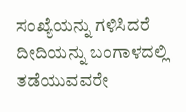ಸಂಖ್ಯೆಯನ್ನು ಗಳಿಸಿದರೆ ದೀದಿಯನ್ನು ಬಂಗಾಳದಲ್ಲಿ ತಡೆಯುವವರೇ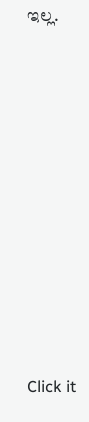ಇಲ್ಲ.












Click it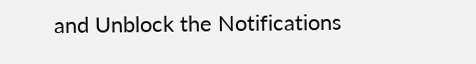and Unblock the Notifications